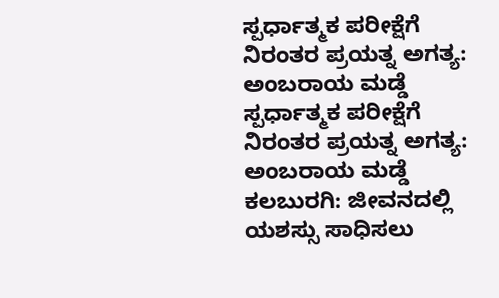ಸ್ಪರ್ಧಾತ್ಮಕ ಪರೀಕ್ಷೆಗೆ ನಿರಂತರ ಪ್ರಯತ್ನ ಅಗತ್ಯ: ಅಂಬರಾಯ ಮಡ್ಡೆ
ಸ್ಪರ್ಧಾತ್ಮಕ ಪರೀಕ್ಷೆಗೆ ನಿರಂತರ ಪ್ರಯತ್ನ ಅಗತ್ಯ: ಅಂಬರಾಯ ಮಡ್ಡೆ
ಕಲಬುರಗಿ: ಜೀವನದಲ್ಲಿ ಯಶಸ್ಸು ಸಾಧಿಸಲು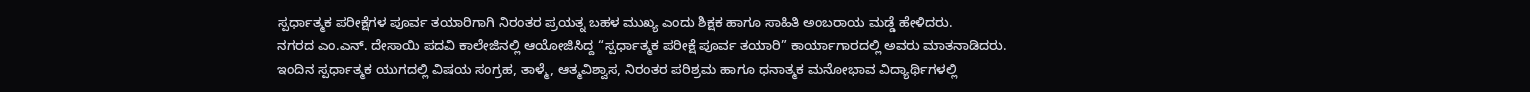ಸ್ಪರ್ಧಾತ್ಮಕ ಪರೀಕ್ಷೆಗಳ ಪೂರ್ವ ತಯಾರಿಗಾಗಿ ನಿರಂತರ ಪ್ರಯತ್ನ ಬಹಳ ಮುಖ್ಯ ಎಂದು ಶಿಕ್ಷಕ ಹಾಗೂ ಸಾಹಿತಿ ಅಂಬರಾಯ ಮಡ್ಡೆ ಹೇಳಿದರು.
ನಗರದ ಎಂ.ಎನ್. ದೇಸಾಯಿ ಪದವಿ ಕಾಲೇಜಿನಲ್ಲಿ ಆಯೋಜಿಸಿದ್ದ “ಸ್ಪರ್ಧಾತ್ಮಕ ಪರೀಕ್ಷೆ ಪೂರ್ವ ತಯಾರಿ” ಕಾರ್ಯಾಗಾರದಲ್ಲಿ ಅವರು ಮಾತನಾಡಿದರು.
ಇಂದಿನ ಸ್ಪರ್ಧಾತ್ಮಕ ಯುಗದಲ್ಲಿ ವಿಷಯ ಸಂಗ್ರಹ, ತಾಳ್ಮೆ, ಆತ್ಮವಿಶ್ವಾಸ, ನಿರಂತರ ಪರಿಶ್ರಮ ಹಾಗೂ ಧನಾತ್ಮಕ ಮನೋಭಾವ ವಿದ್ಯಾರ್ಥಿಗಳಲ್ಲಿ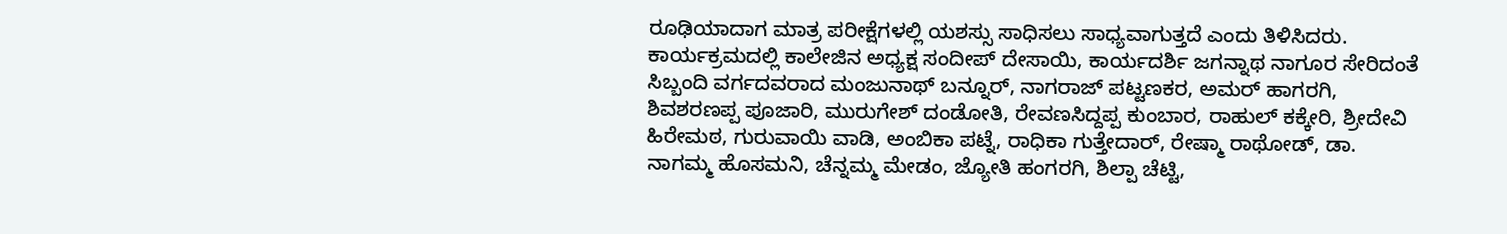ರೂಢಿಯಾದಾಗ ಮಾತ್ರ ಪರೀಕ್ಷೆಗಳಲ್ಲಿ ಯಶಸ್ಸು ಸಾಧಿಸಲು ಸಾಧ್ಯವಾಗುತ್ತದೆ ಎಂದು ತಿಳಿಸಿದರು.
ಕಾರ್ಯಕ್ರಮದಲ್ಲಿ ಕಾಲೇಜಿನ ಅಧ್ಯಕ್ಷ ಸಂದೀಪ್ ದೇಸಾಯಿ, ಕಾರ್ಯದರ್ಶಿ ಜಗನ್ನಾಥ ನಾಗೂರ ಸೇರಿದಂತೆ ಸಿಬ್ಬಂದಿ ವರ್ಗದವರಾದ ಮಂಜುನಾಥ್ ಬನ್ನೂರ್, ನಾಗರಾಜ್ ಪಟ್ಟಣಕರ, ಅಮರ್ ಹಾಗರಗಿ, ಶಿವಶರಣಪ್ಪ ಪೂಜಾರಿ, ಮುರುಗೇಶ್ ದಂಡೋತಿ, ರೇವಣಸಿದ್ದಪ್ಪ ಕುಂಬಾರ, ರಾಹುಲ್ ಕಕ್ಕೇರಿ, ಶ್ರೀದೇವಿ ಹಿರೇಮಠ, ಗುರುವಾಯಿ ವಾಡಿ, ಅಂಬಿಕಾ ಪಟ್ನೆ, ರಾಧಿಕಾ ಗುತ್ತೇದಾರ್, ರೇಷ್ಮಾ ರಾಥೋಡ್, ಡಾ. ನಾಗಮ್ಮ ಹೊಸಮನಿ, ಚೆನ್ನಮ್ಮ ಮೇಡಂ, ಜ್ಯೋತಿ ಹಂಗರಗಿ, ಶಿಲ್ಪಾ ಚೆಟ್ಟಿ,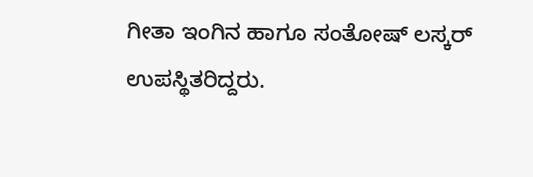ಗೀತಾ ಇಂಗಿನ ಹಾಗೂ ಸಂತೋಷ್ ಲಸ್ಕರ್ ಉಪಸ್ಥಿತರಿದ್ದರು.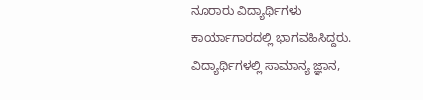ನೂರಾರು ವಿದ್ಯಾರ್ಥಿಗಳು ಕಾರ್ಯಾಗಾರದಲ್ಲಿ ಭಾಗವಹಿಸಿದ್ದರು. ವಿದ್ಯಾರ್ಥಿಗಳಲ್ಲಿ ಸಾಮಾನ್ಯ ಜ್ಞಾನ,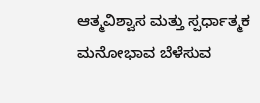ಆತ್ಮವಿಶ್ವಾಸ ಮತ್ತು ಸ್ಪರ್ಧಾತ್ಮಕ ಮನೋಭಾವ ಬೆಳೆಸುವ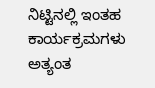ನಿಟ್ಟಿನಲ್ಲಿ ಇಂತಹ ಕಾರ್ಯಕ್ರಮಗಳು ಅತ್ಯಂತ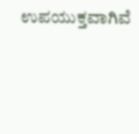ಉಪಯುಕ್ತವಾಗಿವೆ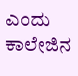ಎಂದು ಕಾಲೇಜಿನ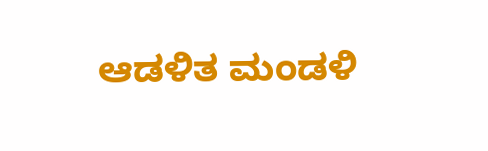ಆಡಳಿತ ಮಂಡಳಿ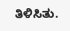ತಿಳಿಸಿತು.